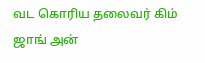வட கொரிய தலைவர் கிம் ஜாங் அன்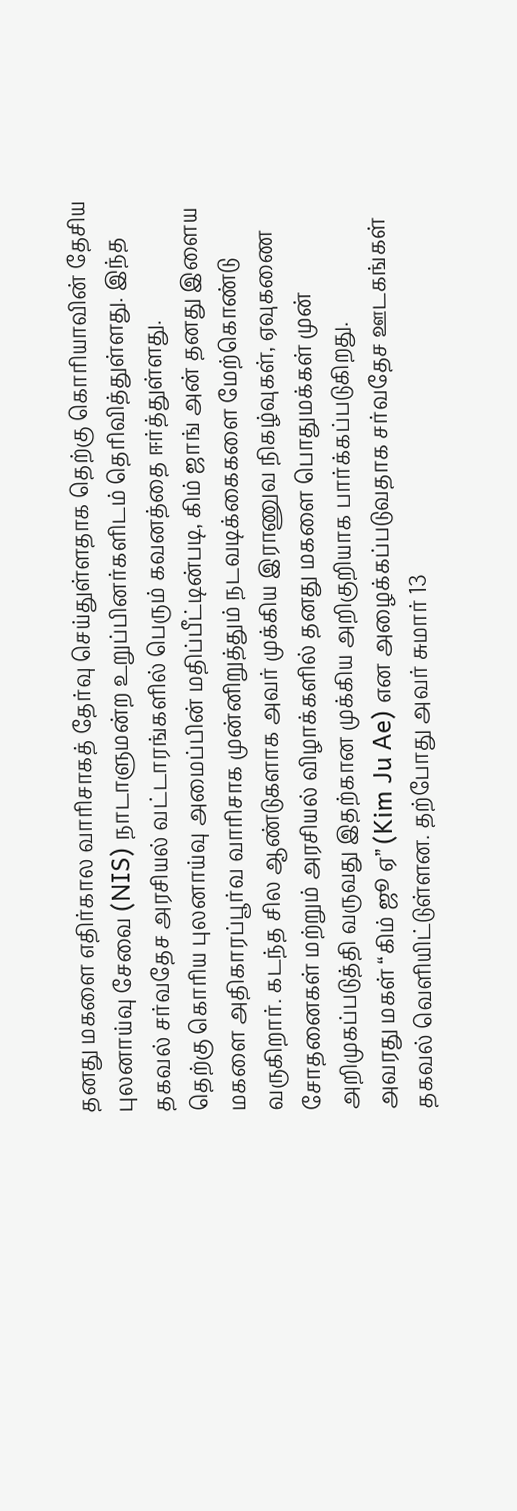தனது மகளை எதிர்கால வாரிசாகத் தேர்வு செய்துள்ளதாக தெற்கு கொரியாவின் தேசிய புலனாய்வு சேவை (NIS) நாடாளுமன்ற உறுப்பினர்களிடம் தெரிவித்துள்ளது. இந்த தகவல் சர்வதேச அரசியல் வட்டாரங்களில் பெரும் கவனத்தை ஈர்த்துள்ளது.
தெற்கு கொரிய புலனாய்வு அமைப்பின் மதிப்பீட்டின்படி, கிம் ஜாங் அன் தனது இளைய மகளை அதிகாரப்பூர்வ வாரிசாக முன்னிறுத்தும் நடவடிக்கைகளை மேற்கொண்டு வருகிறார். கடந்த சில ஆண்டுகளாக அவர் முக்கிய இராணுவ நிகழ்வுகள், ஏவுகணை சோதனைகள் மற்றும் அரசியல் விழாக்களில் தனது மகளை பொதுமக்கள் முன் அறிமுகப்படுத்தி வருவது இதற்கான முக்கிய அறிகுறியாக பார்க்கப்படுகிறது.
அவரது மகள் “கிம் ஜூ ஏ” (Kim Ju Ae) என அழைக்கப்படுவதாக சர்வதேச ஊடகங்கள் தகவல் வெளியிட்டுள்ளன. தற்போது அவர் சுமார் 13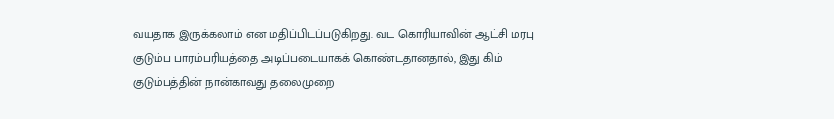வயதாக இருக்கலாம் என மதிப்பிடப்படுகிறது. வட கொரியாவின் ஆட்சி மரபு குடும்ப பாரம்பரியத்தை அடிப்படையாகக் கொண்டதானதால், இது கிம் குடும்பத்தின் நான்காவது தலைமுறை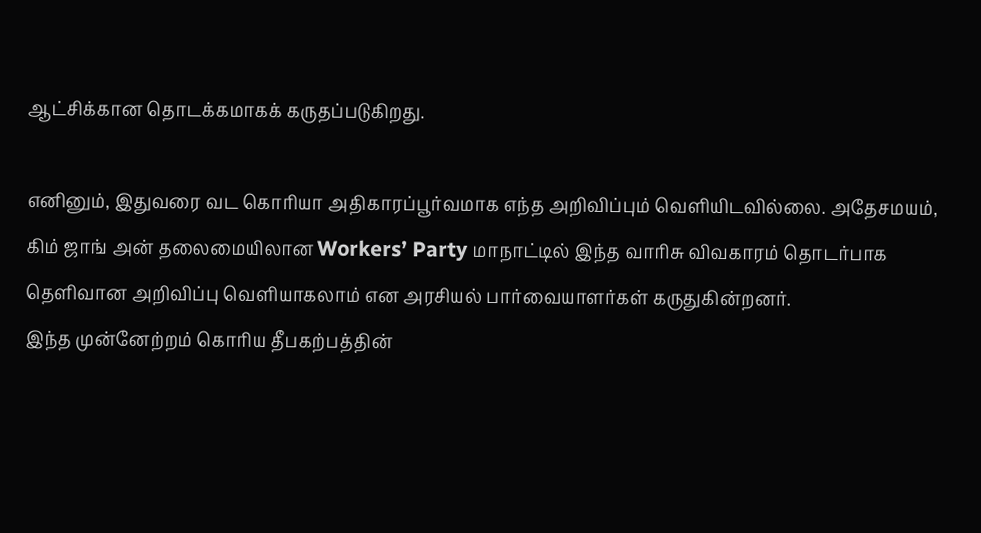ஆட்சிக்கான தொடக்கமாகக் கருதப்படுகிறது.

எனினும், இதுவரை வட கொரியா அதிகாரப்பூர்வமாக எந்த அறிவிப்பும் வெளியிடவில்லை. அதேசமயம், கிம் ஜாங் அன் தலைமையிலான Workers’ Party மாநாட்டில் இந்த வாரிசு விவகாரம் தொடர்பாக தெளிவான அறிவிப்பு வெளியாகலாம் என அரசியல் பார்வையாளர்கள் கருதுகின்றனர்.
இந்த முன்னேற்றம் கொரிய தீபகற்பத்தின்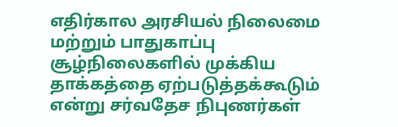எதிர்கால அரசியல் நிலைமை மற்றும் பாதுகாப்பு சூழ்நிலைகளில் முக்கிய தாக்கத்தை ஏற்படுத்தக்கூடும் என்று சர்வதேச நிபுணர்கள்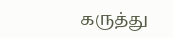கருத்து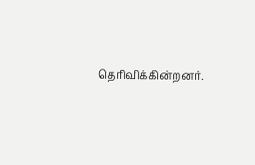தெரிவிக்கின்றனர்.